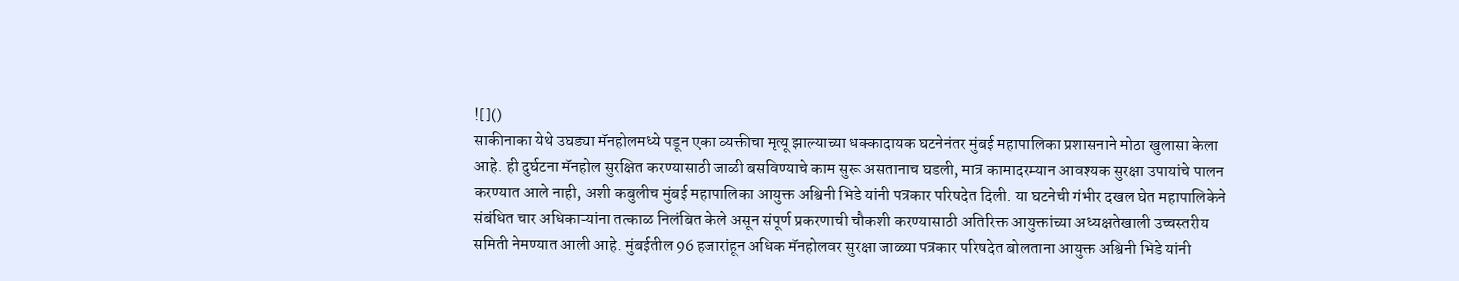![]()
साकीनाका येथे उघड्या मॅनहोलमध्ये पडून एका व्यक्तीचा मृत्यू झाल्याच्या धक्कादायक घटनेनंतर मुंबई महापालिका प्रशासनाने मोठा खुलासा केला आहे. ही दुर्घटना मॅनहोल सुरक्षित करण्यासाठी जाळी बसविण्याचे काम सुरू असतानाच घडली, मात्र कामादरम्यान आवश्यक सुरक्षा उपायांचे पालन करण्यात आले नाही, अशी कबुलीच मुंबई महापालिका आयुक्त अश्विनी भिडे यांनी पत्रकार परिषदेत दिली. या घटनेची गंभीर दखल घेत महापालिकेने संबंधित चार अधिकाऱ्यांना तत्काळ निलंबित केले असून संपूर्ण प्रकरणाची चौकशी करण्यासाठी अतिरिक्त आयुक्तांच्या अध्यक्षतेखाली उच्चस्तरीय समिती नेमण्यात आली आहे. मुंबईतील 96 हजारांहून अधिक मॅनहोलवर सुरक्षा जाळ्या पत्रकार परिषदेत बोलताना आयुक्त अश्विनी भिडे यांनी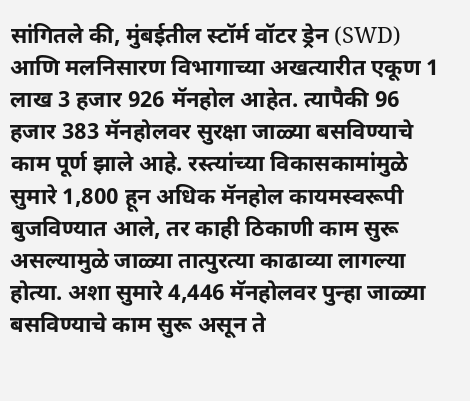सांगितले की, मुंबईतील स्टॉर्म वॉटर ड्रेन (SWD) आणि मलनिसारण विभागाच्या अखत्यारीत एकूण 1 लाख 3 हजार 926 मॅनहोल आहेत. त्यापैकी 96 हजार 383 मॅनहोलवर सुरक्षा जाळ्या बसविण्याचे काम पूर्ण झाले आहे. रस्त्यांच्या विकासकामांमुळे सुमारे 1,800 हून अधिक मॅनहोल कायमस्वरूपी बुजविण्यात आले, तर काही ठिकाणी काम सुरू असल्यामुळे जाळ्या तात्पुरत्या काढाव्या लागल्या होत्या. अशा सुमारे 4,446 मॅनहोलवर पुन्हा जाळ्या बसविण्याचे काम सुरू असून ते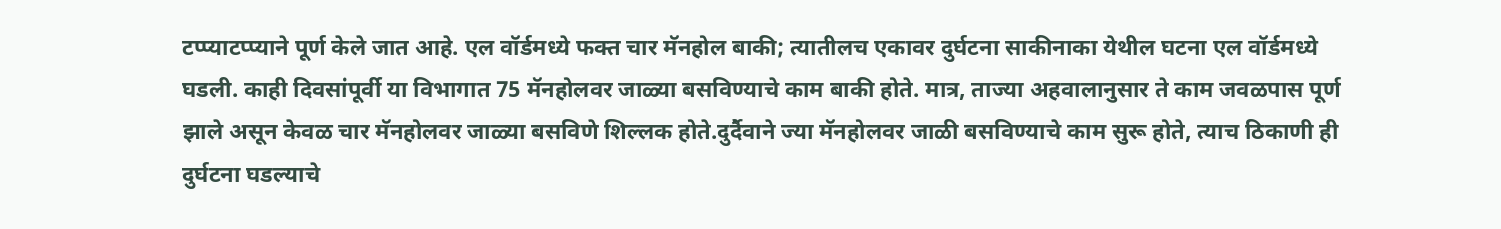टप्प्याटप्प्याने पूर्ण केले जात आहे. एल वॉर्डमध्ये फक्त चार मॅनहोल बाकी; त्यातीलच एकावर दुर्घटना साकीनाका येथील घटना एल वॉर्डमध्ये घडली. काही दिवसांपूर्वी या विभागात 75 मॅनहोलवर जाळ्या बसविण्याचे काम बाकी होते. मात्र, ताज्या अहवालानुसार ते काम जवळपास पूर्ण झाले असून केवळ चार मॅनहोलवर जाळ्या बसविणे शिल्लक होते.दुर्दैवाने ज्या मॅनहोलवर जाळी बसविण्याचे काम सुरू होते, त्याच ठिकाणी ही दुर्घटना घडल्याचे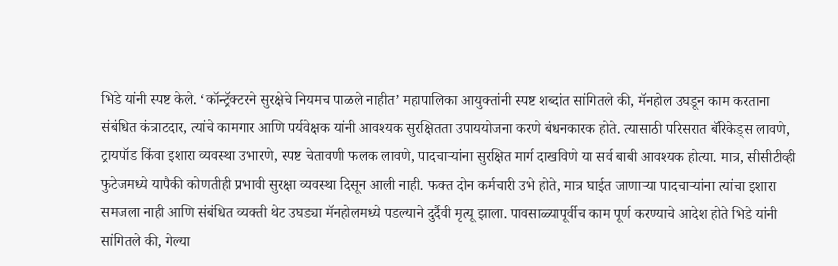भिडे यांनी स्पष्ट केले. ‘कॉन्ट्रॅक्टरने सुरक्षेचे नियमच पाळले नाहीत’ महापालिका आयुक्तांनी स्पष्ट शब्दांत सांगितले की, मॅनहोल उघडून काम करताना संबंधित कंत्राटदार, त्यांचे कामगार आणि पर्यवेक्षक यांनी आवश्यक सुरक्षितता उपाययोजना करणे बंधनकारक होते. त्यासाठी परिसरात बॅरिकेड्स लावणे, ट्रायपॉड किंवा इशारा व्यवस्था उभारणे, स्पष्ट चेतावणी फलक लावणे, पादचाऱ्यांना सुरक्षित मार्ग दाखविणे या सर्व बाबी आवश्यक होत्या. मात्र, सीसीटीव्ही फुटेजमध्ये यापैकी कोणतीही प्रभावी सुरक्षा व्यवस्था दिसून आली नाही. फक्त दोन कर्मचारी उभे होते, मात्र घाईत जाणाऱ्या पादचाऱ्यांना त्यांचा इशारा समजला नाही आणि संबंधित व्यक्ती थेट उघड्या मॅनहोलमध्ये पडल्याने दुर्दैवी मृत्यू झाला. पावसाळ्यापूर्वीच काम पूर्ण करण्याचे आदेश होते भिडे यांनी सांगितले की, गेल्या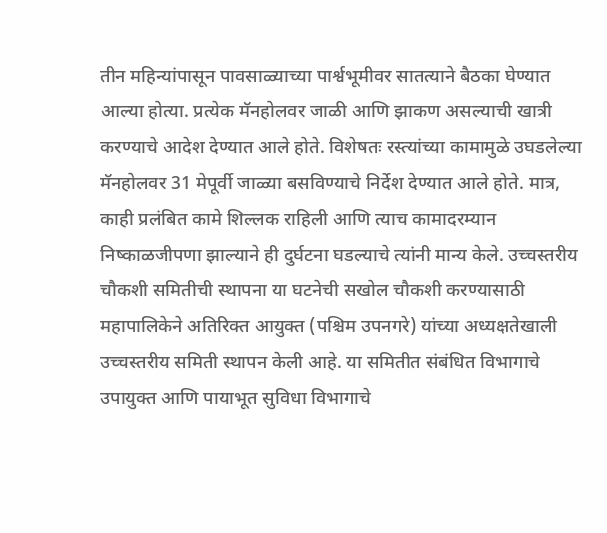तीन महिन्यांपासून पावसाळ्याच्या पार्श्वभूमीवर सातत्याने बैठका घेण्यात आल्या होत्या. प्रत्येक मॅनहोलवर जाळी आणि झाकण असल्याची खात्री करण्याचे आदेश देण्यात आले होते. विशेषतः रस्त्यांच्या कामामुळे उघडलेल्या मॅनहोलवर 31 मेपूर्वी जाळ्या बसविण्याचे निर्देश देण्यात आले होते. मात्र, काही प्रलंबित कामे शिल्लक राहिली आणि त्याच कामादरम्यान निष्काळजीपणा झाल्याने ही दुर्घटना घडल्याचे त्यांनी मान्य केले. उच्चस्तरीय चौकशी समितीची स्थापना या घटनेची सखोल चौकशी करण्यासाठी महापालिकेने अतिरिक्त आयुक्त (पश्चिम उपनगरे) यांच्या अध्यक्षतेखाली उच्चस्तरीय समिती स्थापन केली आहे. या समितीत संबंधित विभागाचे उपायुक्त आणि पायाभूत सुविधा विभागाचे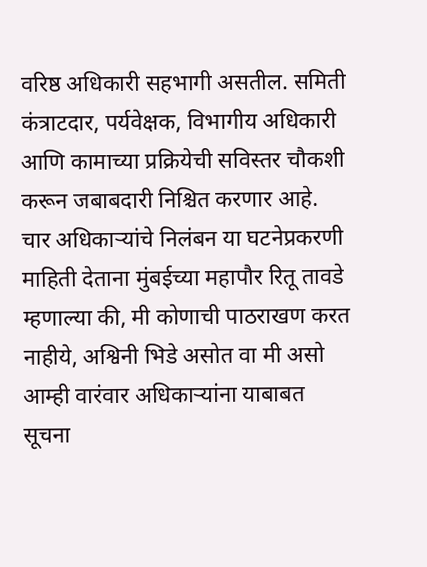वरिष्ठ अधिकारी सहभागी असतील. समिती कंत्राटदार, पर्यवेक्षक, विभागीय अधिकारी आणि कामाच्या प्रक्रियेची सविस्तर चौकशी करून जबाबदारी निश्चित करणार आहे. चार अधिकाऱ्यांचे निलंबन या घटनेप्रकरणी माहिती देताना मुंबईच्या महापौर रितू तावडे म्हणाल्या की, मी कोणाची पाठराखण करत नाहीये, अश्विनी भिडे असोत वा मी असो आम्ही वारंवार अधिकाऱ्यांना याबाबत सूचना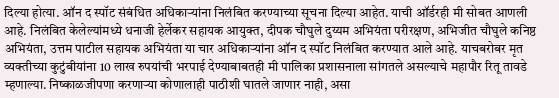दिल्या होत्या. ऑन द स्पॉट संबंधित अधिकाऱ्यांना निलंबित करण्याच्या सूचना दिल्या आहेत. याची ऑर्डरही मी सोबत आणली आहे. निलंबित केलेल्यांमध्ये धनाजी हेर्लेकर सहायक आयुक्त, दीपक चौघुले दुय्यम अभियंता परीरक्षण, अभिजीत चौघुले कनिष्ठ अभियंता, उत्तम पाटील सहायक अभियंता या चार अधिकाऱ्यांना ऑन द स्पॉट निलंबित करण्यात आले आहे. याचबरोबर मृत व्यक्तीच्या कुटुंबीयांना 10 लाख रुपयांची भरपाई देण्याबाबतही मी पालिका प्रशासनाला सांगतले असल्याचे महापौर रितू तावडे म्हणाल्या. निष्काळजीपणा करणाऱ्या कोणालाही पाठीशी घातले जाणार नाही, असा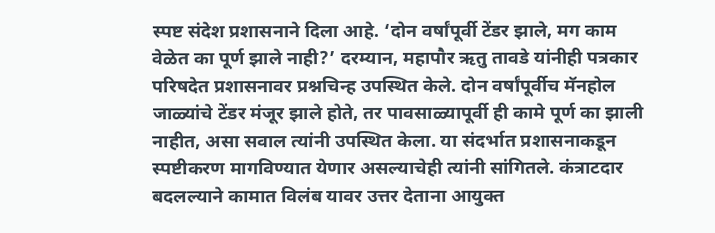स्पष्ट संदेश प्रशासनाने दिला आहे. ‘दोन वर्षांपूर्वी टेंडर झाले, मग काम वेळेत का पूर्ण झाले नाही?’ दरम्यान, महापौर ऋतु तावडे यांनीही पत्रकार परिषदेत प्रशासनावर प्रश्नचिन्ह उपस्थित केले. दोन वर्षांपूर्वीच मॅनहोल जाळ्यांचे टेंडर मंजूर झाले होते, तर पावसाळ्यापूर्वी ही कामे पूर्ण का झाली नाहीत, असा सवाल त्यांनी उपस्थित केला. या संदर्भात प्रशासनाकडून स्पष्टीकरण मागविण्यात येणार असल्याचेही त्यांनी सांगितले. कंत्राटदार बदलल्याने कामात विलंब यावर उत्तर देताना आयुक्त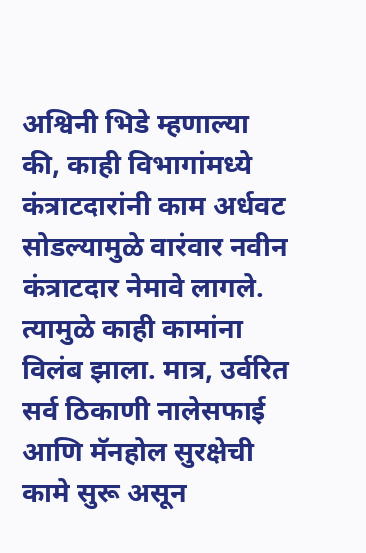अश्विनी भिडे म्हणाल्या की, काही विभागांमध्ये कंत्राटदारांनी काम अर्धवट सोडल्यामुळे वारंवार नवीन कंत्राटदार नेमावे लागले. त्यामुळे काही कामांना विलंब झाला. मात्र, उर्वरित सर्व ठिकाणी नालेसफाई आणि मॅनहोल सुरक्षेची कामे सुरू असून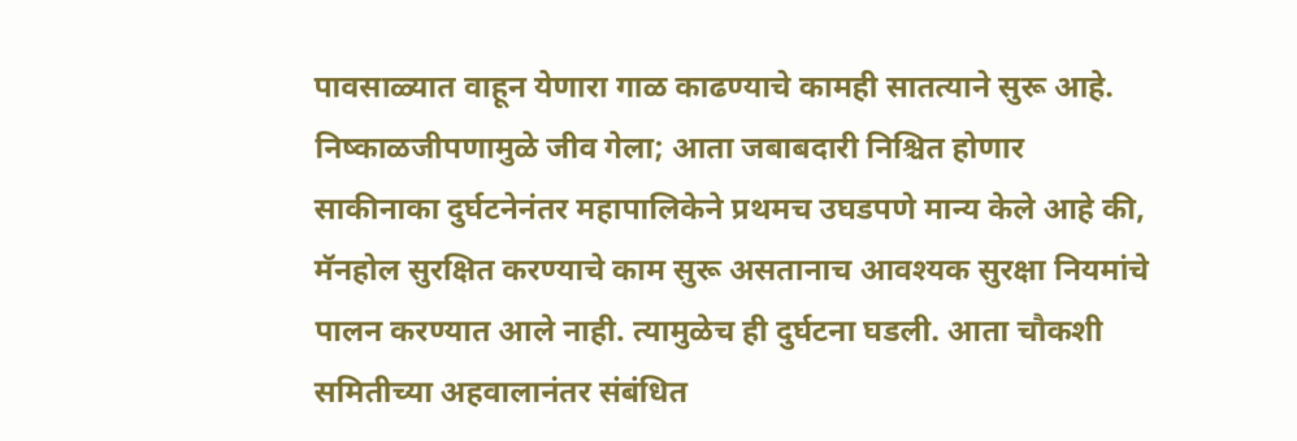पावसाळ्यात वाहून येणारा गाळ काढण्याचे कामही सातत्याने सुरू आहे. निष्काळजीपणामुळे जीव गेला; आता जबाबदारी निश्चित होणार साकीनाका दुर्घटनेनंतर महापालिकेने प्रथमच उघडपणे मान्य केले आहे की, मॅनहोल सुरक्षित करण्याचे काम सुरू असतानाच आवश्यक सुरक्षा नियमांचे पालन करण्यात आले नाही. त्यामुळेच ही दुर्घटना घडली. आता चौकशी समितीच्या अहवालानंतर संबंधित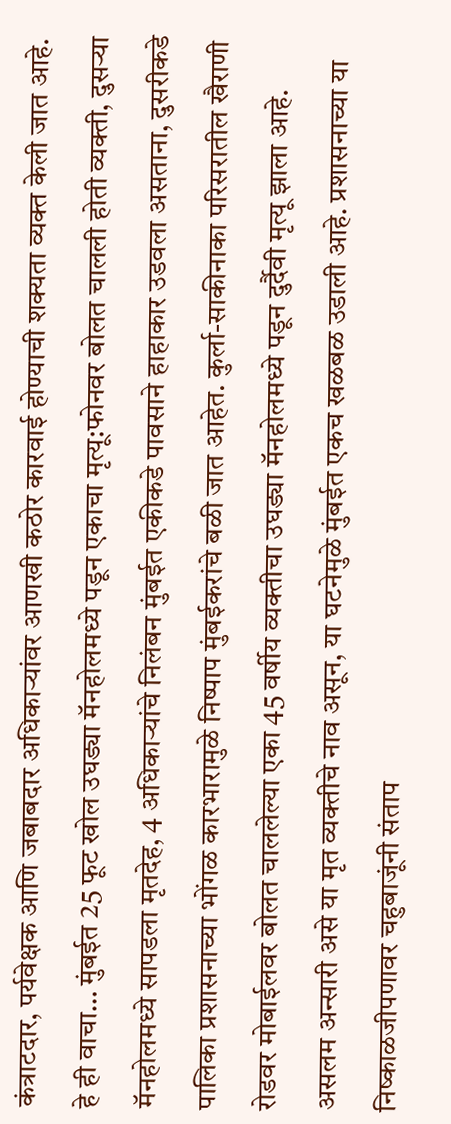कंत्राटदार, पर्यवेक्षक आणि जबाबदार अधिकाऱ्यांवर आणखी कठोर कारवाई होण्याची शक्यता व्यक्त केली जात आहे. हे ही वाचा… मुंबईत 25 फूट खोल उघड्या मॅनहोलमध्ये पडून एकाचा मृत्यू:फोनवर बोलत चालली होती व्यक्ती, दुसऱ्या मॅनहोलमध्ये सापडला मृतदेह, 4 अधिकाऱ्यांचे निलंबन मुंबईत एकीकडे पावसाने हाहाकार उडवला असताना, दुसरीकडे पालिका प्रशासनाच्या भोंगळ कारभारामुळे निष्पाप मुंबईकरांचे बळी जात आहेत. कुर्ला-साकीनाका परिसरातील खैराणी रोडवर मोबाईलवर बोलत चाललेल्या एका 45 वर्षीय व्यक्तीचा उघड्या मॅनहोलमध्ये पडून दुर्दैवी मृत्यू झाला आहे. असलम अन्सारी असे या मृत व्यक्तीचे नाव असून, या घटनेमुळे मुंबईत एकच खळबळ उडाली आहे. प्रशासनाच्या या निष्काळजीपणावर चहुबाजूंनी संताप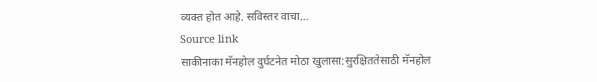व्यक्त होत आहे. सविस्तर वाचा…
Source link
साकीनाका मॅनहोल दुर्घटनेत मोठा खुलासा:सुरक्षिततेसाठी मॅनहोल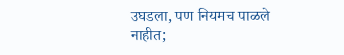उघडला, पण नियमच पाळले नाहीत;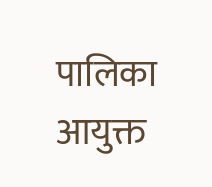पालिका आयुक्त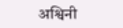अश्विनी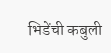भिडेंची कबुली